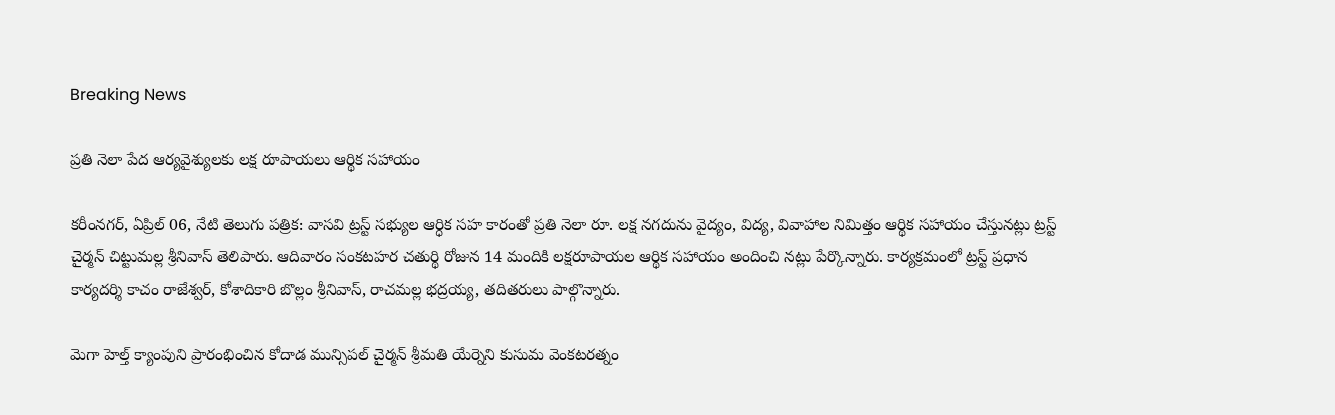Breaking News

ప్రతి నెలా పేద ఆర్యవైశ్యులకు లక్ష రూపాయలు ఆర్థిక సహాయం

కరీంనగర్, ఏప్రిల్ 06, నేటి తెలుగు పత్రిక: వాసవి ట్రస్ట్ సభ్యుల ఆర్ధిక సహ కారంతో ప్రతి నెలా రూ. లక్ష నగదును వైద్యం, విద్య, వివాహాల నిమిత్తం ఆర్థిక సహాయం చేస్తునట్లు ట్రస్ట్ చైర్మన్ చిట్టుమల్ల శ్రీనివాస్ తెలిపారు. ఆదివారం సంకటహర చతుర్థి రోజున 14 మందికి లక్షరూపాయల ఆర్థిక సహాయం అందించి నట్లు పేర్కొన్నారు. కార్యక్రమంలో ట్రస్ట్ ప్రధాన కార్యదర్శి కాచం రాజేశ్వర్, కోశాదికారి బొల్లం శ్రీనివాస్, రాచమల్ల భద్రయ్య, తదితరులు పాల్గొన్నారు.

మెగా హెల్త్ క్యాంపుని ప్రారంభించిన కోదాడ మున్సిపల్ చైర్మన్ శ్రీమతి యేర్నెని కుసుమ వెంకటరత్నం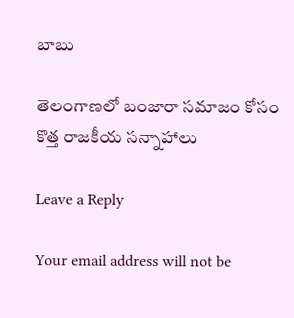బాబు

తెలంగాణలో బంజారా సమాజం కోసం కొత్త రాజకీయ సన్నాహాలు

Leave a Reply

Your email address will not be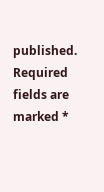published. Required fields are marked *